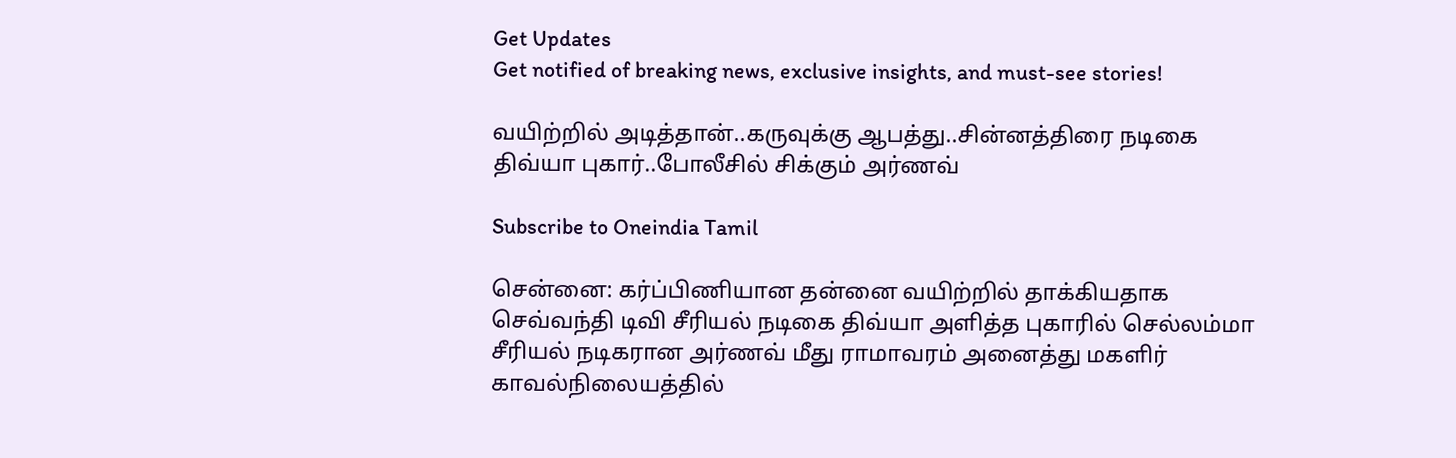Get Updates
Get notified of breaking news, exclusive insights, and must-see stories!

வயிற்றில் அடித்தான்..கருவுக்கு ஆபத்து..சின்னத்திரை நடிகை திவ்யா புகார்..போலீசில் சிக்கும் அர்ணவ்

Subscribe to Oneindia Tamil

சென்னை: கர்ப்பிணியான தன்னை வயிற்றில் தாக்கியதாக செவ்வந்தி டிவி சீரியல் நடிகை திவ்யா அளித்த புகாரில் செல்லம்மா சீரியல் நடிகரான அர்ணவ் மீது ராமாவரம் அனைத்து மகளிர் காவல்நிலையத்தில்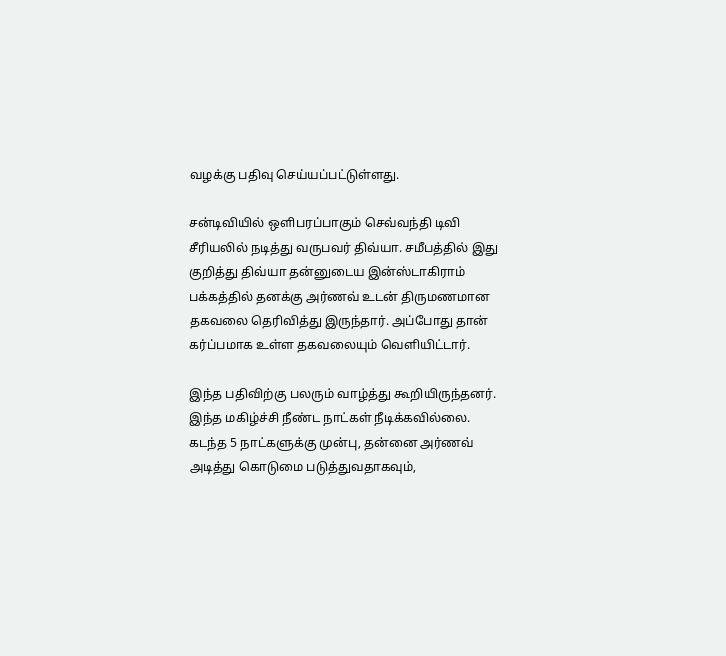வழக்கு பதிவு செய்யப்பட்டுள்ளது.

சன்டிவியில் ஒளிபரப்பாகும் செவ்வந்தி டிவி சீரியலில் நடித்து வருபவர் திவ்யா. சமீபத்தில் இது குறித்து திவ்யா தன்னுடைய இன்ஸ்டாகிராம் பக்கத்தில் தனக்கு அர்ணவ் உடன் திருமணமான தகவலை தெரிவித்து இருந்தார். அப்போது தான் கர்ப்பமாக உள்ள தகவலையும் வெளியிட்டார்.

இந்த பதிவிற்கு பலரும் வாழ்த்து கூறியிருந்தனர். இந்த மகிழ்ச்சி நீண்ட நாட்கள் நீடிக்கவில்லை. கடந்த 5 நாட்களுக்கு முன்பு, தன்னை அர்ணவ் அடித்து கொடுமை படுத்துவதாகவும்,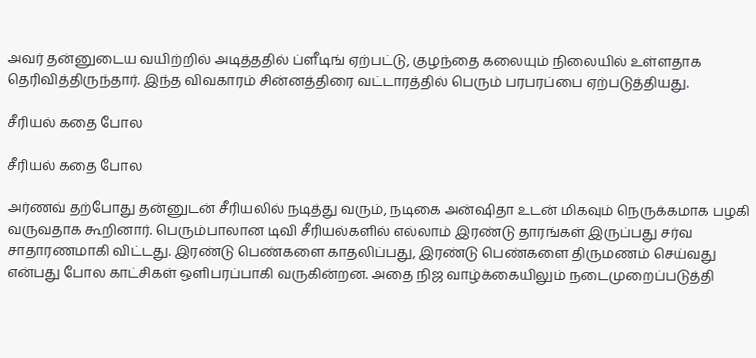அவர் தன்னுடைய வயிற்றில் அடித்ததில் ப்ளீடிங் ஏற்பட்டு, குழந்தை கலையும் நிலையில் உள்ளதாக தெரிவித்திருந்தார். இந்த விவகாரம் சின்னத்திரை வட்டாரத்தில் பெரும் பரபரப்பை ஏற்படுத்தியது.

சீரியல் கதை போல

சீரியல் கதை போல

அர்ணவ் தற்போது தன்னுடன் சீரியலில் நடித்து வரும், நடிகை அன்ஷிதா உடன் மிகவும் நெருக்கமாக பழகி வருவதாக கூறினார். பெரும்பாலான டிவி சீரியல்களில் எல்லாம் இரண்டு தாரங்கள் இருப்பது சர்வ சாதாரணமாகி விட்டது. இரண்டு பெண்களை காதலிப்பது, இரண்டு பெண்களை திருமணம் செய்வது என்பது போல காட்சிகள் ஒளிபரப்பாகி வருகின்றன. அதை நிஜ வாழ்க்கையிலும் நடைமுறைப்படுத்தி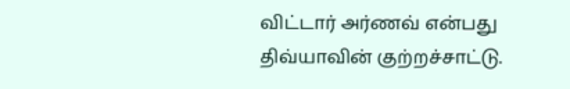விட்டார் அர்ணவ் என்பது திவ்யாவின் குற்றச்சாட்டு.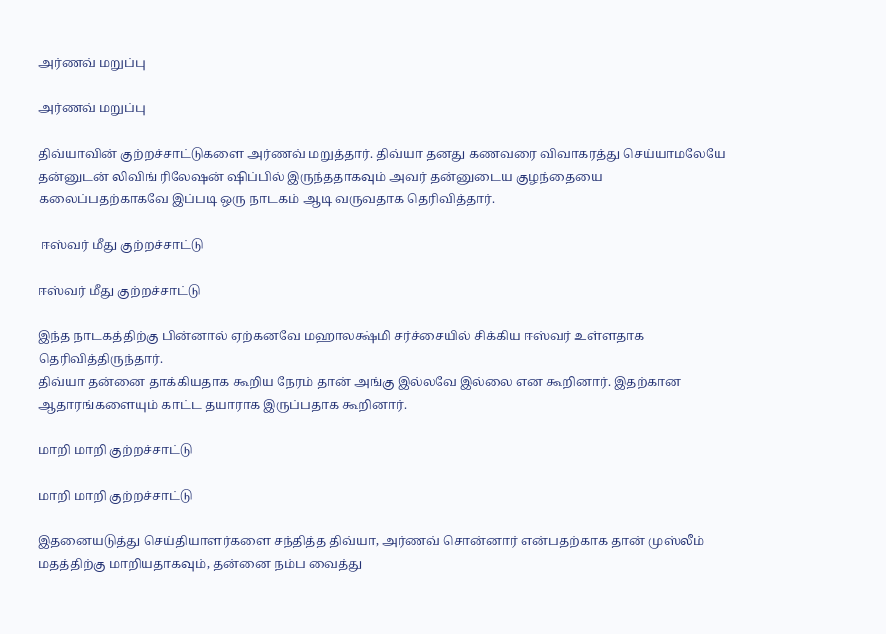அர்ணவ் மறுப்பு

அர்ணவ் மறுப்பு

திவ்யாவின் குற்றச்சாட்டுகளை அர்ணவ் மறுத்தார். திவ்யா தனது கணவரை விவாகரத்து செய்யாமலேயே தன்னுடன் லிவிங் ரிலேஷன் ஷிப்பில் இருந்ததாகவும் அவர் தன்னுடைய குழந்தையை கலைப்பதற்காகவே இப்படி ஒரு நாடகம் ஆடி வருவதாக தெரிவித்தார்.

 ஈஸ்வர் மீது குற்றச்சாட்டு

ஈஸ்வர் மீது குற்றச்சாட்டு

இந்த நாடகத்திற்கு பின்னால் ஏற்கனவே மஹாலக்ஷ்மி சர்ச்சையில் சிக்கிய ஈஸ்வர் உள்ளதாக தெரிவித்திருந்தார்.
திவ்யா தன்னை தாக்கியதாக கூறிய நேரம் தான் அங்கு இல்லவே இல்லை என கூறினார். இதற்கான ஆதாரங்களையும் காட்ட தயாராக இருப்பதாக கூறினார்.

மாறி மாறி குற்றச்சாட்டு

மாறி மாறி குற்றச்சாட்டு

இதனையடுத்து செய்தியாளர்களை சந்தித்த திவ்யா, அர்ணவ் சொன்னார் என்பதற்காக தான் முஸ்லீம் மதத்திற்கு மாறியதாகவும், தன்னை நம்ப வைத்து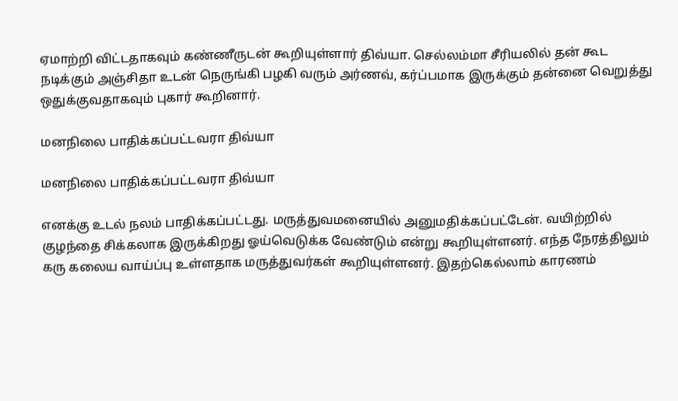ஏமாற்றி விட்டதாகவும் கண்ணீருடன் கூறியுள்ளார் திவ்யா. செல்லம்மா சீரியலில் தன் கூட நடிக்கும் அஞ்சிதா உடன் நெருங்கி பழகி வரும் அர்ணவ், கர்ப்பமாக இருக்கும் தன்னை வெறுத்து ஒதுக்குவதாகவும் புகார் கூறினார்.

மனநிலை பாதிக்கப்பட்டவரா திவ்யா

மனநிலை பாதிக்கப்பட்டவரா திவ்யா

எனக்கு உடல் நலம் பாதிக்கப்பட்டது. மருத்துவமனையில் அனுமதிக்கப்பட்டேன். வயிற்றில் குழந்தை சிக்கலாக இருக்கிறது ஓய்வெடுக்க வேண்டும் என்று கூறியுள்ளனர். எந்த நேரத்திலும் கரு கலைய வாய்ப்பு உள்ளதாக மருத்துவர்கள் கூறியுள்ளனர். இதற்கெல்லாம் காரணம்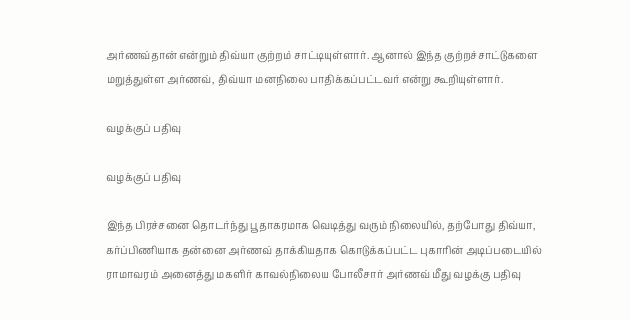அர்ணவ்தான் என்றும் திவ்யா குற்றம் சாட்டியுள்ளார். ஆனால் இந்த குற்றச்சாட்டுகளை மறுத்துள்ள அர்ணவ், திவ்யா மனநிலை பாதிக்கப்பட்டவர் என்று கூறியுள்ளார்.

வழக்குப் பதிவு

வழக்குப் பதிவு

இந்த பிரச்சனை தொடர்ந்து பூதாகரமாக வெடித்து வரும் நிலையில், தற்போது திவ்யா, கர்ப்பிணியாக தன்னை அர்ணவ் தாக்கியதாக கொடுக்கப்பட்ட புகாரின் அடிப்படையில் ராமாவரம் அனைத்து மகளிர் காவல்நிலைய போலீசார் அர்ணவ் மீது வழக்கு பதிவு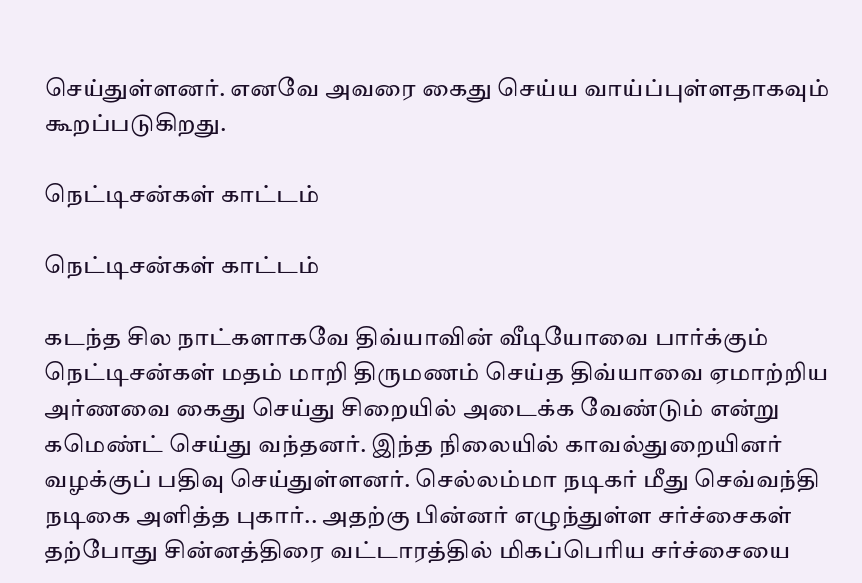செய்துள்ளனர். எனவே அவரை கைது செய்ய வாய்ப்புள்ளதாகவும் கூறப்படுகிறது.

நெட்டிசன்கள் காட்டம்

நெட்டிசன்கள் காட்டம்

கடந்த சில நாட்களாகவே திவ்யாவின் வீடியோவை பார்க்கும் நெட்டிசன்கள் மதம் மாறி திருமணம் செய்த திவ்யாவை ஏமாற்றிய அர்ணவை கைது செய்து சிறையில் அடைக்க வேண்டும் என்று கமெண்ட் செய்து வந்தனர். இந்த நிலையில் காவல்துறையினர் வழக்குப் பதிவு செய்துள்ளனர். செல்லம்மா நடிகர் மீது செவ்வந்தி நடிகை அளித்த புகார்.. அதற்கு பின்னர் எழுந்துள்ள சர்ச்சைகள் தற்போது சின்னத்திரை வட்டாரத்தில் மிகப்பெரிய சர்ச்சையை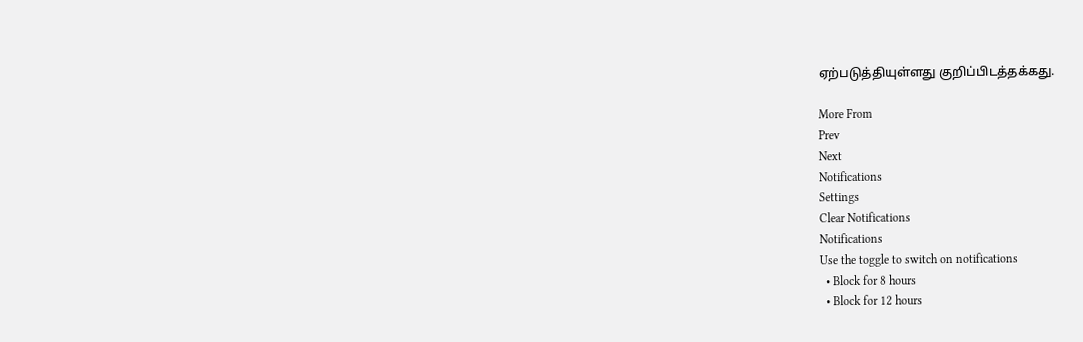ஏற்படுத்தியுள்ளது குறிப்பிடத்தக்கது.

More From
Prev
Next
Notifications
Settings
Clear Notifications
Notifications
Use the toggle to switch on notifications
  • Block for 8 hours
  • Block for 12 hours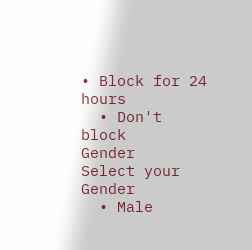• Block for 24 hours
  • Don't block
Gender
Select your Gender
  • Male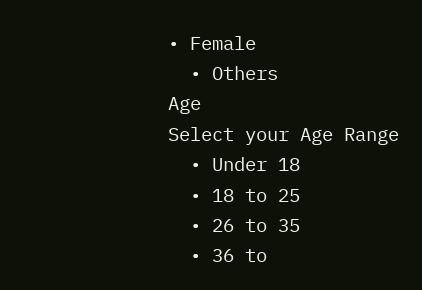• Female
  • Others
Age
Select your Age Range
  • Under 18
  • 18 to 25
  • 26 to 35
  • 36 to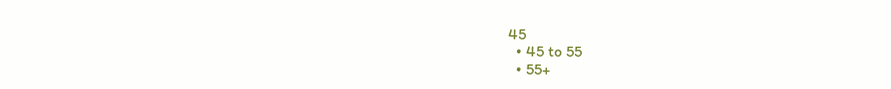45
  • 45 to 55
  • 55+